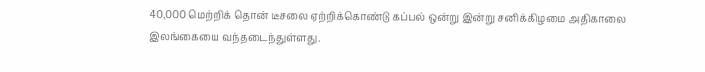40,000 மெற்றிக் தொன் டீசலை ஏற்றிக்கொண்டு கப்பல் ஒன்று இன்று சனிக்கிழமை அதிகாலை இலங்கையை வந்தடைந்துள்ளது.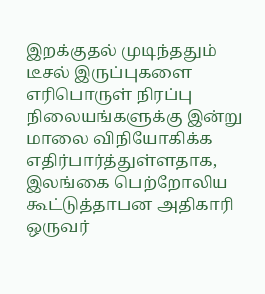இறக்குதல் முடிந்ததும் டீசல் இருப்புகளை எரிபொருள் நிரப்பு நிலையங்களுக்கு இன்று மாலை விநியோகிக்க எதிர்பார்த்துள்ளதாக, இலங்கை பெற்றோலிய கூட்டுத்தாபன அதிகாரி ஒருவர்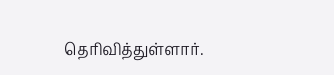தெரிவித்துள்ளார்.